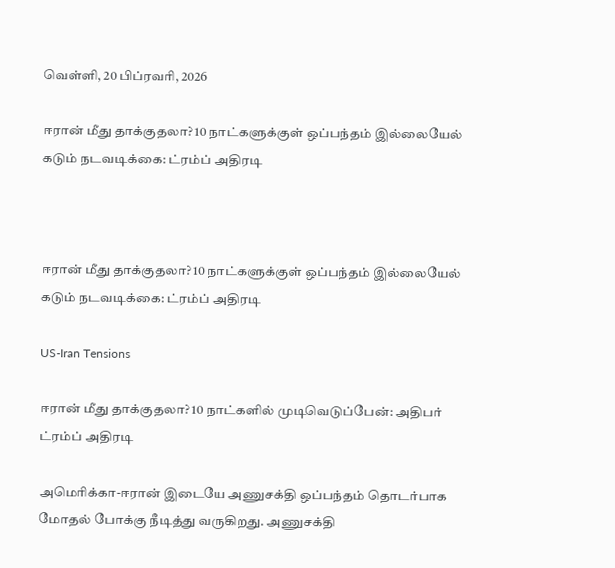வெள்ளி, 20 பிப்ரவரி, 2026

ஈரான் மீது தாக்குதலா? 10 நாட்களுக்குள் ஒப்பந்தம் இல்லையேல் கடும் நடவடிக்கை: ட்ரம்ப் அதிரடி



ஈரான் மீது தாக்குதலா? 10 நாட்களுக்குள் ஒப்பந்தம் இல்லையேல் கடும் நடவடிக்கை: ட்ரம்ப் அதிரடி

US-Iran Tensions

ஈரான் மீது தாக்குதலா? 10 நாட்களில் முடிவெடுப்பேன்: அதிபர் ட்ரம்ப் அதிரடி

அமெரிக்கா-ஈரான் இடையே அணுசக்தி ஒப்பந்தம் தொடர்பாக மோதல் போக்கு நீடித்து வருகிறது. அணுசக்தி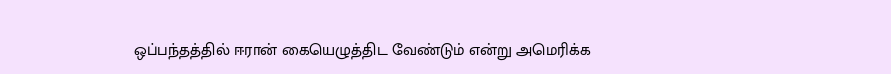ஒப்பந்தத்தில் ஈரான் கையெழுத்திட வேண்டும் என்று அமெரிக்க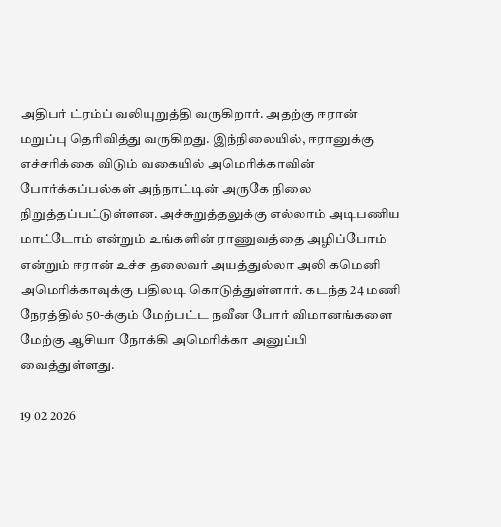அதிபர் ட்ரம்ப் வலியுறுத்தி வருகிறார். அதற்கு ஈரான் மறுப்பு தெரிவித்து வருகிறது. இந்நிலையில், ஈரானுக்கு எச்சரிக்கை விடும் வகையில் அமெரிக்காவின் போர்க்கப்பல்கள் அந்நாட்டின் அருகே நிலை நிறுத்தப்பட்டுள்ளன. அச்சுறுத்தலுக்கு எல்லாம் அடிபணிய மாட்டோம் என்றும் உங்களின் ராணுவத்தை அழிப்போம் என்றும் ஈரான் உச்ச தலைவர் அயத்துல்லா அலி கமெனி அமெரிக்காவுக்கு பதிலடி கொடுத்துள்ளார். கடந்த 24 மணி நேரத்தில் 50-க்கும் மேற்பட்ட நவீன போர் விமானங்களை மேற்கு ஆசியா நோக்கி அமெரிக்கா அனுப்பி வைத்துள்ளது.

19 02 2026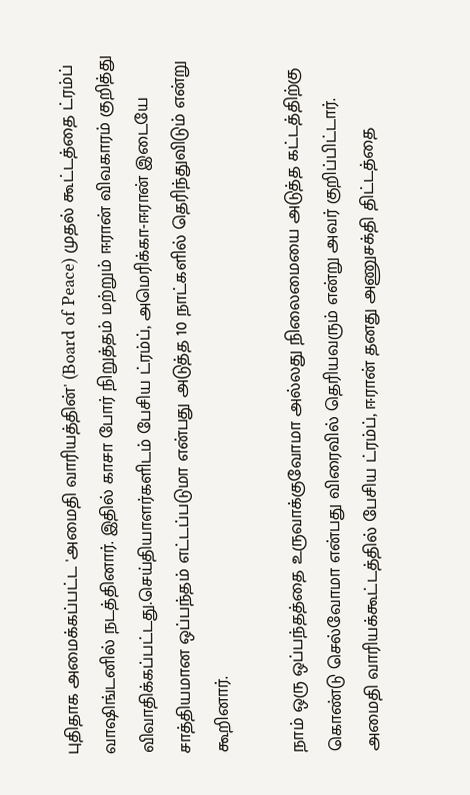புதிதாக அமைக்கப்பட்ட 'அமைதி வாரியத்தின்' (Board of Peace) முதல் கூட்டத்தை ட்ரம்ப் வாஷிங்டனில் நடத்தினார். இதில் காசா போர் நிறுத்தம் மற்றும் ஈரான் விவகாரம் குறித்து விவாதிக்கப்பட்டது.செய்தியாளர்களிடம் பேசிய ட்ரம்ப், அமெரிக்கா-ஈரான் இடையே சாத்தியமான ஒப்பந்தம் எட்டப்படுமா என்பது அடுத்த 10 நாட்களில் தெரிந்துவிடும் என்று கூறினார்.

நாம் ஒரு ஒப்பந்தத்தை உருவாக்குவோமா அல்லது நிலைமையை அடுத்த கட்டத்திற்கு கொண்டு செல்வோமா என்பது விரைவில் தெரியவரும் என்று அவர் குறிப்பிட்டார். அமைதி வாரியக்கூட்டத்தில் பேசிய ட்ரம்ப், ஈரான் தனது அணுசக்தி திட்டத்தை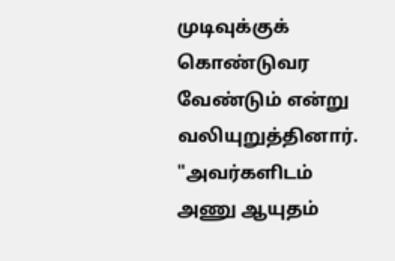முடிவுக்குக் கொண்டுவர வேண்டும் என்று வலியுறுத்தினார். "அவர்களிடம் அணு ஆயுதம்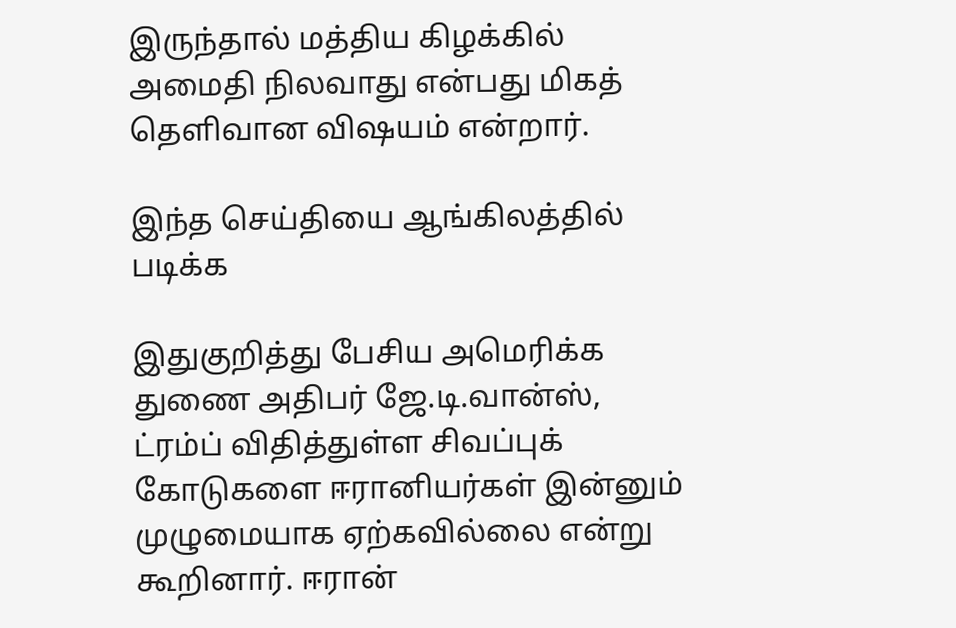இருந்தால் மத்திய கிழக்கில் அமைதி நிலவாது என்பது மிகத் தெளிவான விஷயம் என்றார்.

இந்த செய்தியை ஆங்கிலத்தில் படிக்க

இதுகுறித்து பேசிய அமெரிக்க துணை அதிபர் ஜே.டி.வான்ஸ், ட்ரம்ப் விதித்துள்ள சிவப்புக் கோடுகளை ஈரானியர்கள் இன்னும் முழுமையாக ஏற்கவில்லை என்று கூறினார். ஈரான்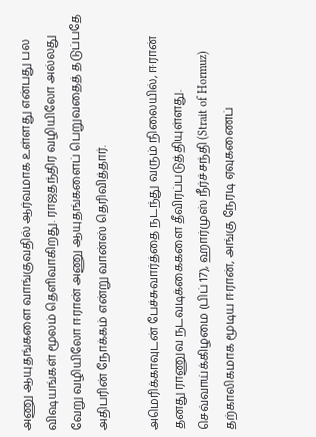அணு ஆயுதங்களை வாங்குவதில் ஆர்வமாக உள்ளது என்பது பல விஷயங்கள் மூலம் தெளிவாகிறது. ராஜதந்திர வழியிலோ அல்லது வேறு வழியிலோ ஈரான் அணு ஆயுதங்களைப் பெறுவதைத் தடுப்பதே அதிபரின் நோக்கம் என்று வான்ஸ் தெரிவித்தார்.

அமெரிக்காவுடன் பேச்சுவார்த்தை நடந்து வரும் நிலையில், ஈரான் தனது ராணுவ நடவடிக்கைகளை தீவிரப்படுத்தியுள்ளது. செவ்வாய்க்கிழமை (பிப் 17), ஹார்முஸ் நீர்ச்சந்தி (Strait of Hormuz) தற்காலிகமாக மூடிய ஈரான், அங்கு நேரடி ஏவுகணைப்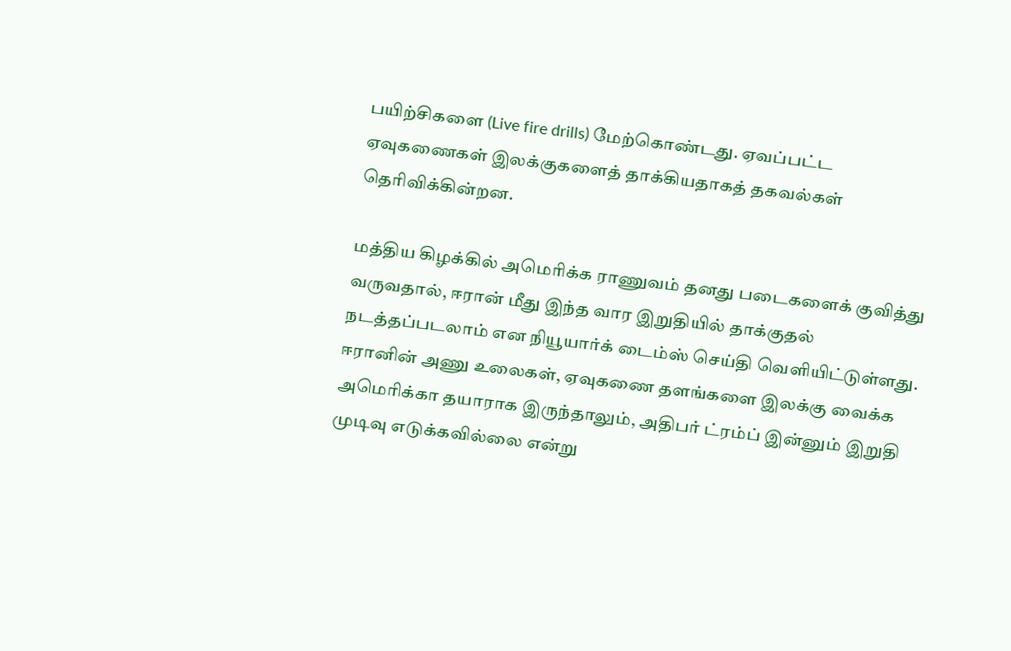பயிற்சிகளை (Live fire drills) மேற்கொண்டது. ஏவப்பட்ட ஏவுகணைகள் இலக்குகளைத் தாக்கியதாகத் தகவல்கள் தெரிவிக்கின்றன.

மத்திய கிழக்கில் அமெரிக்க ராணுவம் தனது படைகளைக் குவித்து வருவதால், ஈரான் மீது இந்த வார இறுதியில் தாக்குதல் நடத்தப்படலாம் என நியூயார்க் டைம்ஸ் செய்தி வெளியிட்டுள்ளது. ஈரானின் அணு உலைகள், ஏவுகணை தளங்களை இலக்கு வைக்க அமெரிக்கா தயாராக இருந்தாலும், அதிபர் ட்ரம்ப் இன்னும் இறுதி முடிவு எடுக்கவில்லை என்று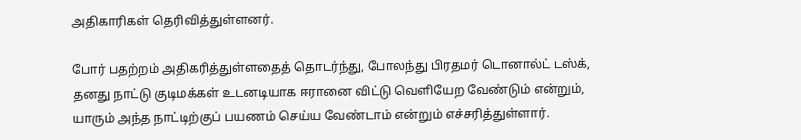அதிகாரிகள் தெரிவித்துள்ளனர்.

போர் பதற்றம் அதிகரித்துள்ளதைத் தொடர்ந்து, போலந்து பிரதமர் டொனால்ட் டஸ்க், தனது நாட்டு குடிமக்கள் உடனடியாக ஈரானை விட்டு வெளியேற வேண்டும் என்றும், யாரும் அந்த நாட்டிற்குப் பயணம் செய்ய வேண்டாம் என்றும் எச்சரித்துள்ளார்.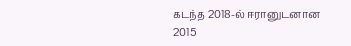கடந்த 2018-ல் ஈரானுடனான 2015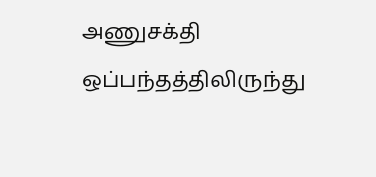அணுசக்தி ஒப்பந்தத்திலிருந்து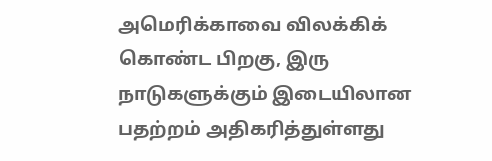அமெரிக்காவை விலக்கிக் கொண்ட பிறகு, இரு நாடுகளுக்கும் இடையிலான பதற்றம் அதிகரித்துள்ளது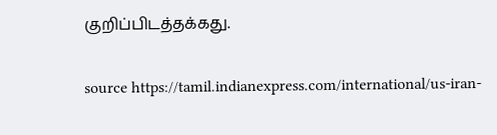குறிப்பிடத்தக்கது.


source https://tamil.indianexpress.com/international/us-iran-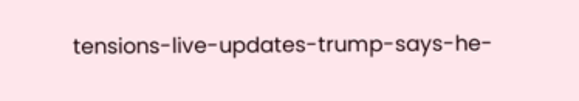tensions-live-updates-trump-says-he-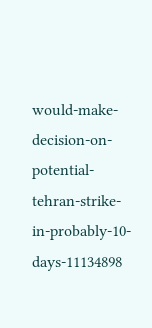would-make-decision-on-potential-tehran-strike-in-probably-10-days-11134898